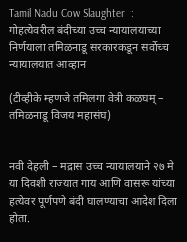Tamil Nadu Cow Slaughter  : गोहत्येवरील बंदीच्या उच्च न्यायालयाच्या निर्णयाला तमिळनाडू सरकारकडून सर्वोच्च न्यायालयात आव्हान

(टीव्हीके म्हणजे तमिलगा वेत्री कळघम् – तमिळनाडू विजय महासंघ)


नवी देहली – मद्रास उच्च न्यायालयाने २७ मे या दिवशी राज्यात गाय आणि वासरू यांच्या हत्येवर पूर्णपणे बंदी घालण्याचा आदेश दिला होता.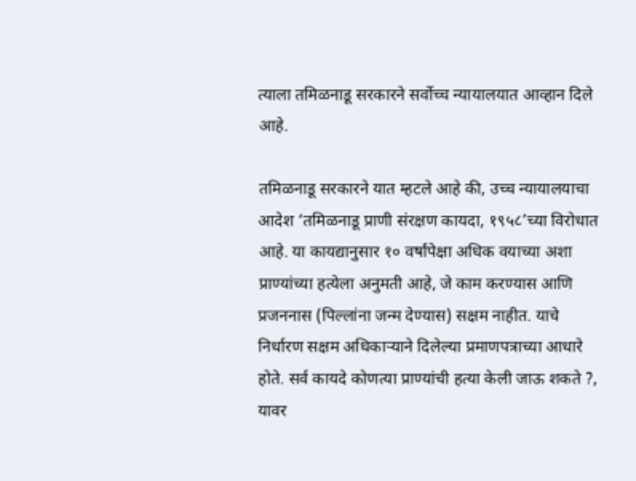त्याला तमिळनाडू सरकारने सर्वोच्च न्यायालयात आव्हान दिले आहे.

तमिळनाडू सरकारने यात म्हटले आहे की, उच्च न्यायालयाचा आदेश ‘तमिळनाडू प्राणी संरक्षण कायदा, १९५८’च्या विरोधात आहे. या कायद्यानुसार १० वर्षांपेक्षा अधिक वयाच्या अशा प्राण्यांच्या हत्येला अनुमती आहे, जे काम करण्यास आणि प्रजननास (पिल्लांना जन्म देण्यास) सक्षम नाहीत. याचे निर्धारण सक्षम अधिकार्‍याने दिलेल्या प्रमाणपत्राच्या आधारे होते. सर्व कायदे कोणत्या प्राण्यांची हत्या केली जाऊ शकते ?, यावर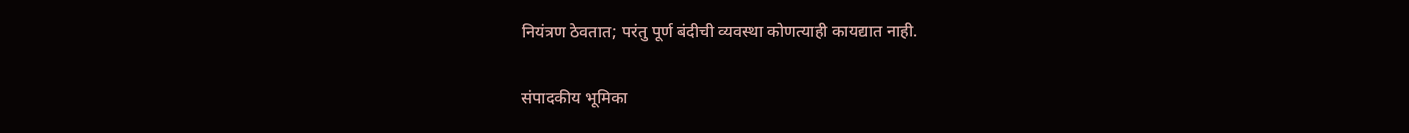नियंत्रण ठेवतात; परंतु पूर्ण बंदीची व्यवस्था कोणत्याही कायद्यात नाही.

संपादकीय भूमिका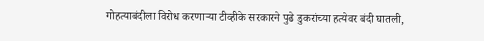गोहत्याबंदीला विरोध करणार्‍या टीव्हीके सरकारने पुढे डुकरांच्या हत्येवर बंदी घातली,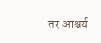तर आश्चर्य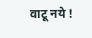वाटू नये !